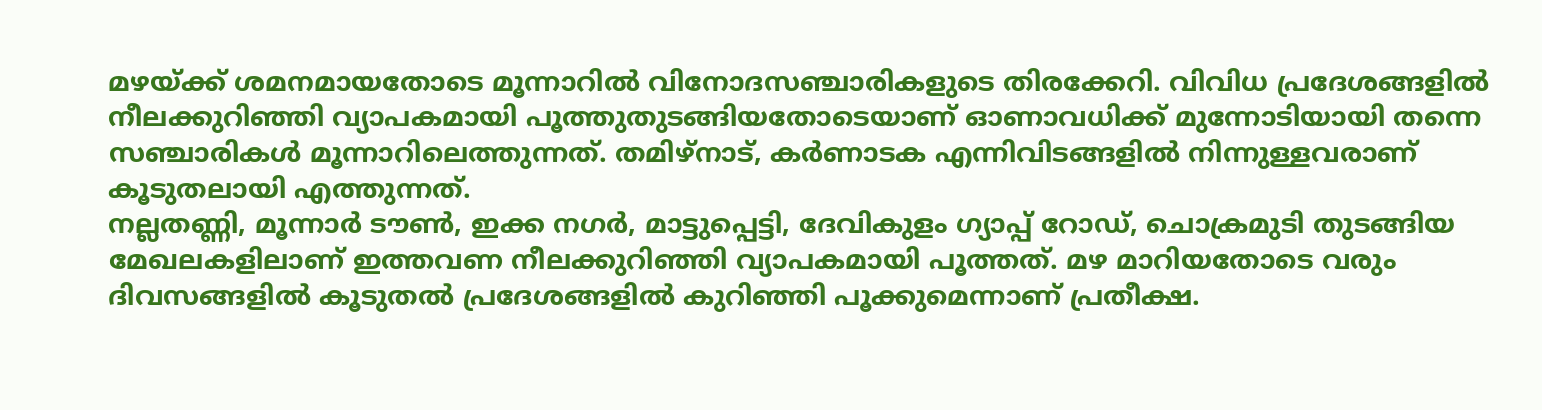മഴയ്ക്ക് ശമനമായതോടെ മൂന്നാറിൽ വിനോദസഞ്ചാരികളുടെ തിരക്കേറി. വിവിധ പ്രദേശങ്ങളിൽ നീലക്കുറിഞ്ഞി വ്യാപകമായി പൂത്തുതുടങ്ങിയതോടെയാണ് ഓണാവധിക്ക് മുന്നോടിയായി തന്നെ സഞ്ചാരികൾ മൂന്നാറിലെത്തുന്നത്. തമിഴ്നാട്, കർണാടക എന്നിവിടങ്ങളിൽ നിന്നുള്ളവരാണ് കൂടുതലായി എത്തുന്നത്.
നല്ലതണ്ണി, മൂന്നാർ ടൗൺ, ഇക്ക നഗർ, മാട്ടുപ്പെട്ടി, ദേവികുളം ഗ്യാപ്പ് റോഡ്, ചൊക്രമുടി തുടങ്ങിയ മേഖലകളിലാണ് ഇത്തവണ നീലക്കുറിഞ്ഞി വ്യാപകമായി പൂത്തത്. മഴ മാറിയതോടെ വരും ദിവസങ്ങളിൽ കൂടുതൽ പ്രദേശങ്ങളിൽ കുറിഞ്ഞി പൂക്കുമെന്നാണ് പ്രതീക്ഷ.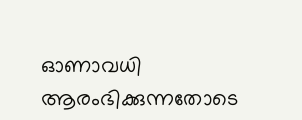ഓണാവധി ആരംഭിക്കുന്നതോടെ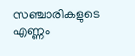സഞ്ചാരികളുടെ എണ്ണം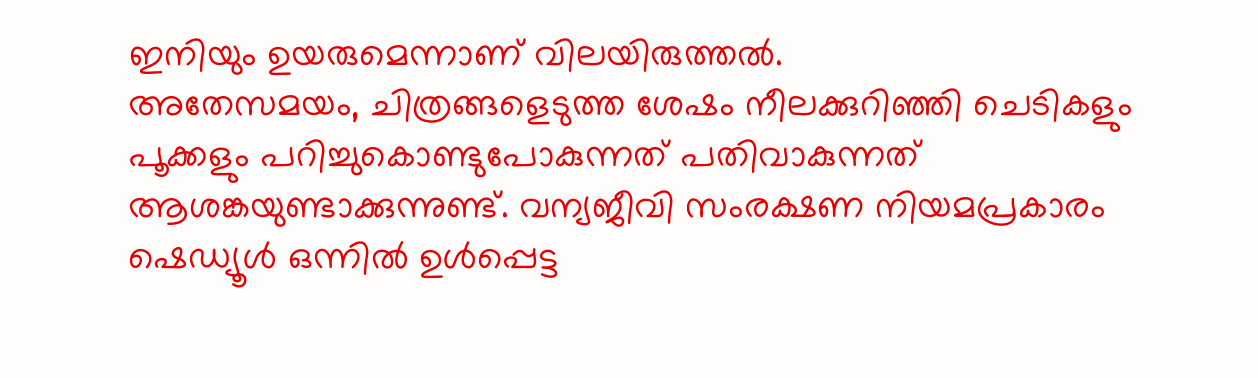ഇനിയും ഉയരുമെന്നാണ് വിലയിരുത്തൽ.
അതേസമയം, ചിത്രങ്ങളെടുത്ത ശേഷം നീലക്കുറിഞ്ഞി ചെടികളും പൂക്കളും പറിച്ചുകൊണ്ടുപോകുന്നത് പതിവാകുന്നത് ആശങ്കയുണ്ടാക്കുന്നുണ്ട്. വന്യജീവി സംരക്ഷണ നിയമപ്രകാരം ഷെഡ്യൂൾ ഒന്നിൽ ഉൾപ്പെട്ട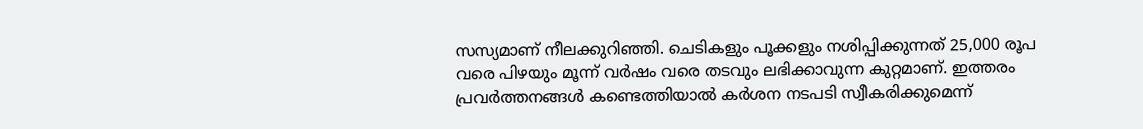സസ്യമാണ് നീലക്കുറിഞ്ഞി. ചെടികളും പൂക്കളും നശിപ്പിക്കുന്നത് 25,000 രൂപ വരെ പിഴയും മൂന്ന് വർഷം വരെ തടവും ലഭിക്കാവുന്ന കുറ്റമാണ്. ഇത്തരം പ്രവർത്തനങ്ങൾ കണ്ടെത്തിയാൽ കർശന നടപടി സ്വീകരിക്കുമെന്ന്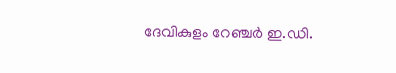ദേവികുളം റേഞ്ചർ ഇ.ഡി.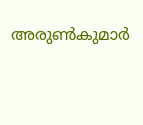അരുൺകുമാർ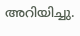അറിയിച്ചു.